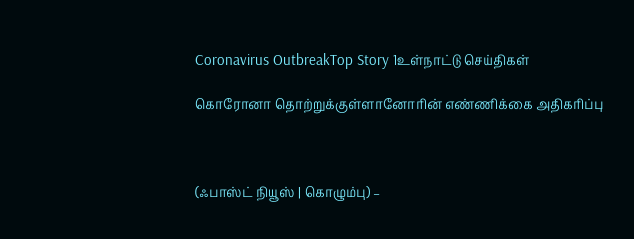Coronavirus OutbreakTop Story 1உள்நாட்டு செய்திகள்

கொரோனா தொற்றுக்குள்ளானோரின் எண்ணிக்கை அதிகரிப்பு



(ஃபாஸ்ட் நியூஸ் | கொழும்பு) –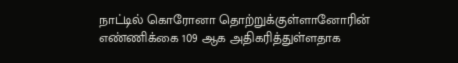நாட்டில் கொரோனா தொற்றுக்குள்ளானோரின் எண்ணிக்கை 109 ஆக அதிகரித்துள்ளதாக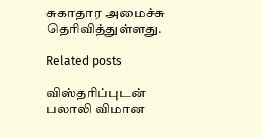சுகாதார அமைச்சு தெரிவித்துள்ளது.

Related posts

விஸ்தரிப்புடன் பலாலி விமான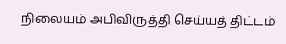நிலையம் அபிவிருத்தி செய்யத் திட்டம்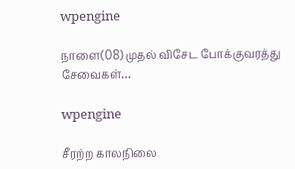wpengine

நாளை(08) முதல் விசேட போக்குவரத்து சேவைகள்…

wpengine

சீரற்ற காலநிலை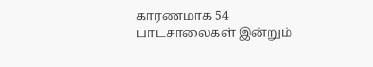காரணமாக 54 பாடசாலைகள் இன்றும்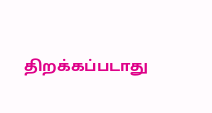திறக்கப்படாது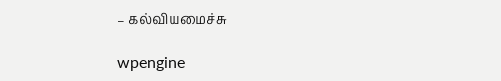– கல்வியமைச்சு

wpengine